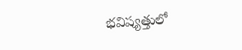భవిష్యత్తులో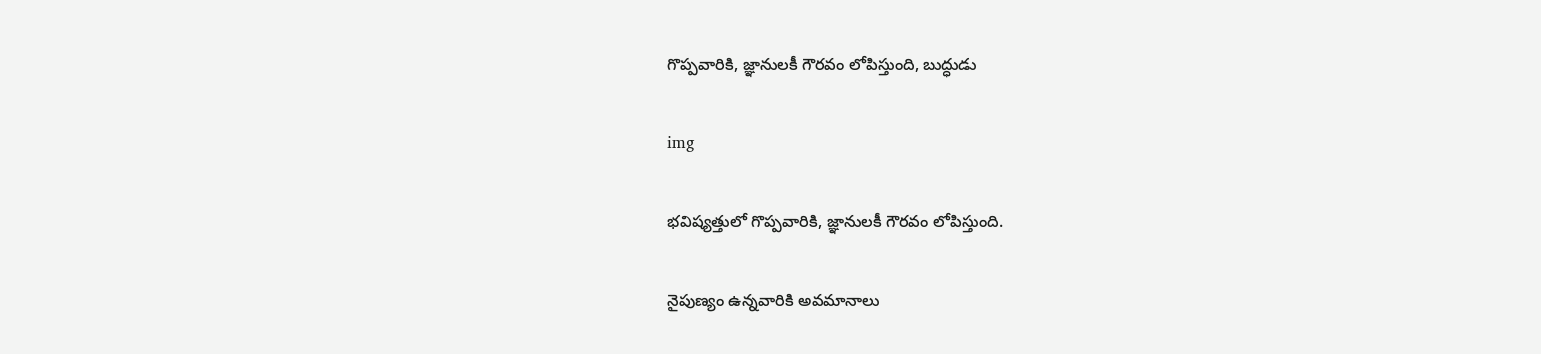గొప్పవారికి, జ్ఞానులకీ గౌరవం లోపిస్తుంది, బుద్ధుడు

img

భవిష్యత్తులో గొప్పవారికి, జ్ఞానులకీ గౌరవం లోపిస్తుంది.

నైపుణ్యం ఉన్నవారికి అవమానాలు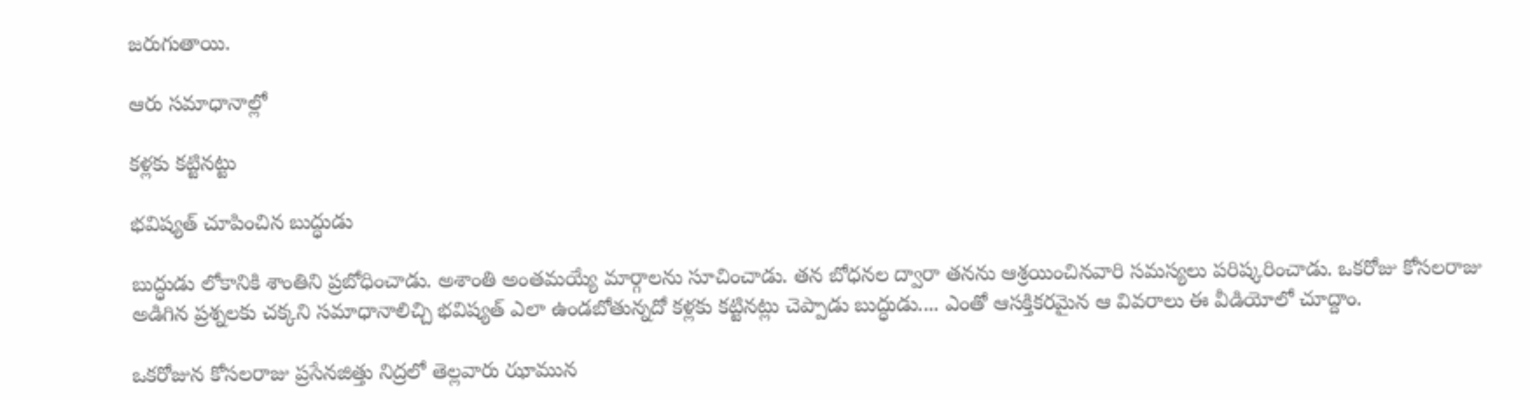జరుగుతాయి.

ఆరు స‌మాధానాల్లో

క‌ళ్ల‌కు క‌ట్టిన‌ట్టు

భ‌విష్య‌త్ చూపించిన బుద్ధుడు

బుద్ధుడు లోకానికి శాంతిని ప్ర‌బోధించాడు. అశాంతి అంత‌మ‌య్యే మార్గాల‌ను సూచించాడు. త‌న బోధ‌న‌ల ద్వారా త‌న‌ను ఆశ్ర‌యించిన‌వారి స‌మ‌స్య‌లు ప‌రిష్క‌రించాడు. ఒకరోజు కోస‌ల‌రాజు అడిగిన ప్ర‌శ్న‌ల‌కు చ‌క్క‌ని స‌మాధానాలిచ్చి భ‌విష్య‌త్ ఎలా ఉండ‌బోతున్న‌దో క‌ళ్ల‌కు క‌ట్టిన‌ట్లు చెప్పాడు బుద్ధుడు.... ఎంతో ఆస‌క్తిక‌ర‌మైన ఆ వివ‌రాలు ఈ వీడియోలో చూద్దాం.

ఒకరోజున కోసలరాజు ప్రసేనజిత్తు నిద్రలో తెల్లవారు ఝామున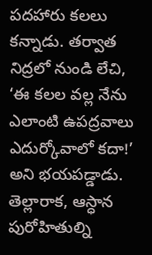పదహారు కలలు కన్నాడు. తర్వాత నిద్రలో నుండి లేచి, ‘ఈ కలల వల్ల నేను ఎలాంటి ఉపద్రవాలు ఎదుర్కోవాలో కదా!’ అని భయపడ్డాడు. తెల్లారాక, ఆస్ధాన పురోహితుల్ని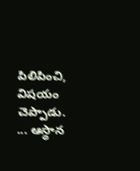పిలిపించి, విషయం చెప్పాడు. ... ఆస్థాన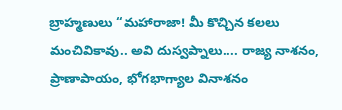బ్రాహ్మణులు “మహారాజా! మీ కొచ్చిన కలలు మంచివికావు.. అవి దుస్వప్నాలు.... రాజ్య నాశనం, ప్రాణాపాయం, భోగభాగ్యాల వినాశనం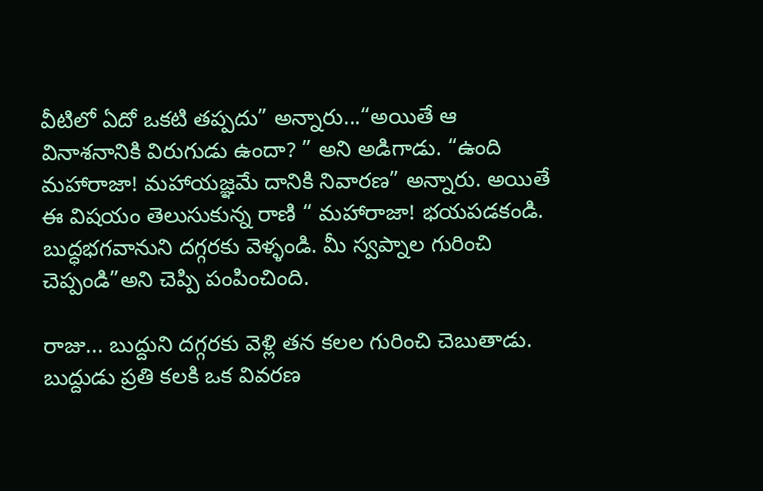వీటిలో ఏదో ఒకటి తప్పదు” అన్నారు...“అయితే ఆ వినాశనానికి విరుగుడు ఉందా? ” అని అడిగాడు. “ఉంది మహారాజా! మహాయజ్ఞమే దానికి నివారణ” అన్నారు. అయితే ఈ విషయం తెలుసుకున్న రాణి “ మహారాజా! భయపడకండి. బుద్ధభగవానుని దగ్గరకు వెళ్ళండి. మీ స్వప్నాల గురించి చెప్పండి”అని చెప్పి పంపించింది.

రాజు... బుద్దుని ద‌గ్గ‌ర‌కు వెళ్లి త‌న కలల‌ గురించి చెబుతాడు. బుద్దుడు ప్రతి కలకి ఒక వివరణ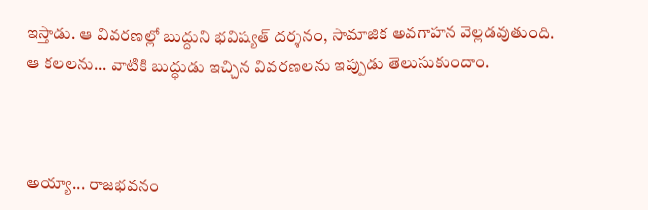ఇస్తాడు. ఆ వివరణల్లో బుద్దుని భవిష్యత్ దర్శనం, సామాజిక అవగాహన వెల్ల‌డ‌వుతుంది. ఆ కలలను... వాటికి బుద్ధుడు ఇచ్చిన‌ వివరణలను ఇప్పుడు తెలుసుకుందాం.



అయ్యా... రాజభవనం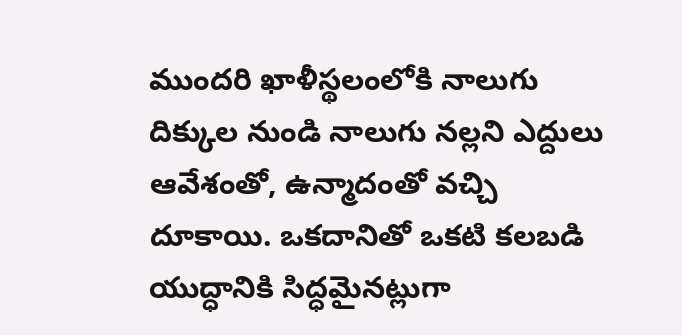ముందరి ఖాళీస్థలంలోకి నాలుగు దిక్కుల నుండి నాలుగు నల్లని ఎద్దులు ఆవేశంతో, ఉన్మాదంతో వచ్చి దూకాయి. ఒకదానితో ఒకటి కలబడి యుద్ధానికి సిద్ధమైనట్లుగా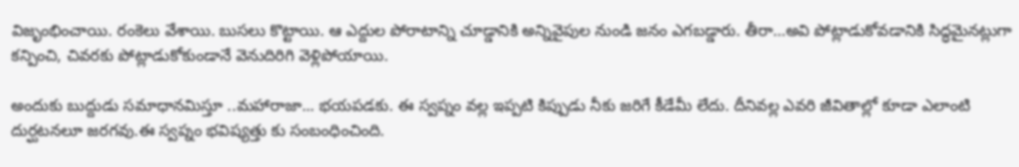విజృంభించాయి. రంకెలు వేశాయి. బుసలు కొట్టాయి. ఆ ఎద్దుల పోరాటాన్ని చూడ్డానికి అన్నివైపుల నుండి జనం ఎగబడ్డారు. తీరా…అవి పోట్లాడుకోవడానికి సిద్ధమైనట్లుగా కన్పించి, చివరకు పోట్లాడుకోకుండానే వెనుదిరిగి వెళ్లిపోయాయి.

అందుకు బుద్దుడు సమాధానమిస్తూ ..మహారాజా... భయపడకు. ఈ స్వప్నం వల్ల ఇప్పటి కిప్పుడు నీకు జరిగే కీడేమీ లేదు. దీనివల్ల ఎవరి జీవితాల్లో కూడా ఎలాంటి దుర్ఘటనలూ జరగవు.ఈ స్వప్నం భవిష్యత్తు కు సంబంధించింది.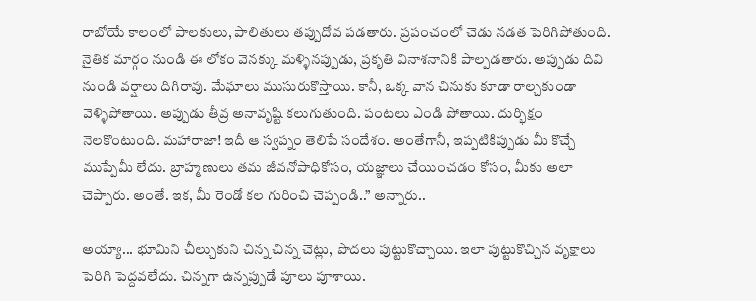రాబోయే కాలంలో పాలకులు, పాలితులు తప్పుదోవ పడతారు. ప్రపంచంలో చెడు నడత పెరిగిపోతుంది. నైతిక మార్గం నుండి ఈ లోకం వెనక్కు మళ్ళినప్పుడు, ప్రకృతి వినాశనానికి పాల్పడతారు. అప్పుడు దివి నుండి వర్షాలు దిగిరావు. మేఘాలు ముసురుకొస్తాయి. కానీ, ఒక్క వాన చినుకు కూడా రాల్చకుండా వెళ్ళిపోతాయి. అప్పుడు తీవ్ర అనావృష్టి కలుగుతుంది. పంటలు ఎండి పోతాయి. దుర్భిక్షం నెలకొంటుంది. మహారాజా! ఇదీ ఆ స్వప్నం తెలిపే సందేశం. అంతేగానీ, ఇప్పటికిప్పుడు మీ కొచ్చే ముప్పేమీ లేదు. బ్రాహ్మణులు తమ జీవనోపాధికోసం, యజ్ఞాలు చేయించడం కోసం, మీకు అలా చెప్పారు. అంతే. ఇక, మీ రెండో కల గురించి చెప్పండి..” అన్నారు..

అయ్యా... భూమిని చీల్చుకుని చిన్న చిన్న చెట్లు, పొదలు పుట్టుకొచ్చాయి. ఇలా పుట్టుకొచ్చిన వృక్షాలు పెరిగి పెద్దవ‌లేదు. చిన్నగా ఉన్నప్పుడే పూలు పూశాయి.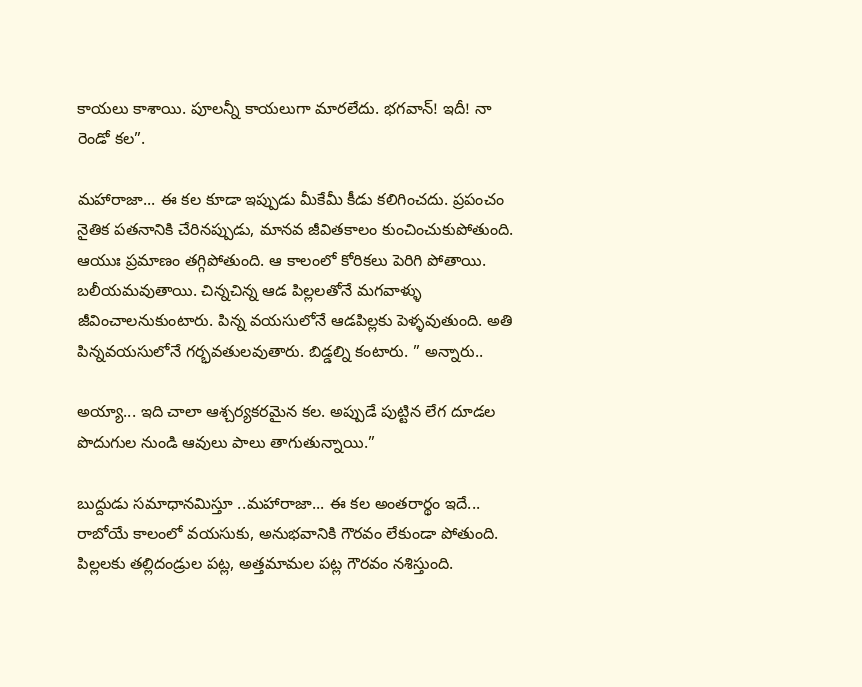కాయలు కాశాయి. పూలన్నీ కాయలుగా మారలేదు. భగవాన్! ఇదీ! నా రెండో కల”.

మహారాజా... ఈ కల కూడా ఇప్పుడు మీకేమీ కీడు కలిగించదు. ప్రపంచం నైతిక పతనానికి చేరినప్పుడు, మానవ జీవితకాలం కుంచించుకుపోతుంది. ఆయుః ప్రమాణం తగ్గిపోతుంది. ఆ కాలంలో కోరికలు పెరిగి పోతాయి. బలీయమవుతాయి. చిన్నచిన్న ఆడ పిల్లలతోనే మగవాళ్ళు జీవించాలనుకుంటారు. పిన్న వయసులోనే ఆడపిల్లకు పెళ్ళవుతుంది. అతి పిన్నవయసులోనే గర్భవతులవుతారు. బిడ్డల్ని కంటారు. ” అన్నారు..

అయ్యా... ఇది చాలా ఆశ్చర్యకరమైన కల. అప్పుడే పుట్టిన లేగ దూడల పొదుగుల నుండి ఆవులు పాలు తాగుతున్నాయి.”

బుద్దుడు సమాధానమిస్తూ ..మహారాజా... ఈ కల అంతరార్థం ఇదే... రాబోయే కాలంలో వయసుకు, అనుభవానికి గౌరవం లేకుండా పోతుంది. పిల్లలకు తల్లిదండ్రుల పట్ల, అత్తమామల పట్ల గౌరవం నశిస్తుంది.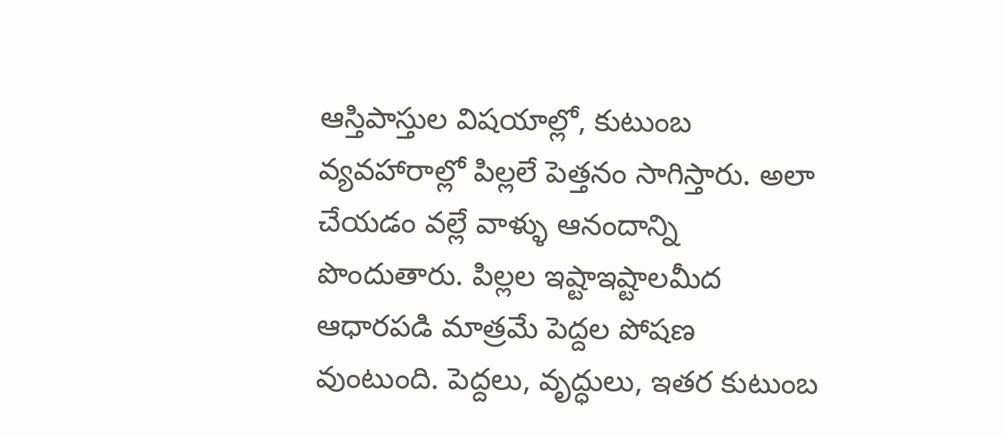ఆస్తిపాస్తుల విషయాల్లో, కుటుంబ వ్యవహారాల్లో పిల్లలే పెత్తనం సాగిస్తారు. అలా చేయడం వల్లే వాళ్ళు ఆనందాన్ని పొందుతారు. పిల్లల ఇష్టాఇష్టాలమీద ఆధారపడి మాత్రమే పెద్దల పోషణ వుంటుంది. పెద్దలు, వృద్ధులు, ఇతర కుటుంబ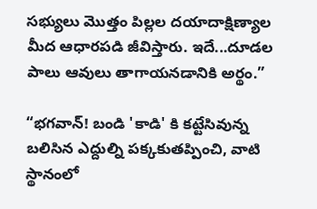సభ్యులు మొత్తం పిల్లల దయాదాక్షిణ్యాల మీద ఆధారపడి జీవిస్తారు. ఇదే...దూడల పాలు ఆవులు తాగాయ‌నడానికి అర్థం.”

“భగవాన్! బండి 'కాడి' కి కట్టేసివున్న బలిసిన ఎద్దుల్ని పక్కకుతప్పించి, వాటి స్థానంలో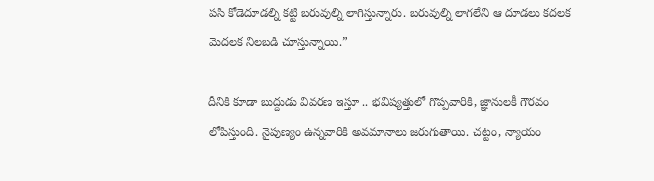పసి కోడెదూడల్ని కట్టి బరువుల్ని లాగిస్తున్నారు. బరువుల్ని లాగలేని ఆ దూడలు కదలక మెదలక నిలబడి చూస్తున్నాయి.”

దీనికి కూడా బుద్దుడు వివరణ ఇస్తూ .. భవిష్యత్తులో గొప్పవారికి, జ్ఞానులకీ గౌరవం లోపిస్తుంది. నైపుణ్యం ఉన్నవారికి అవమానాలు జరుగుతాయి. చట్టం, న్యాయం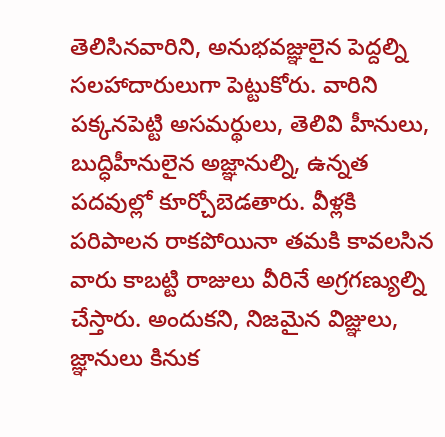తెలిసినవారిని, అనుభవజ్ఞులైన పెద్దల్ని సలహాదారులుగా పెట్టుకోరు. వారిని పక్కనపెట్టి అసమర్థులు, తెలివి హీనులు, బుద్ధిహీనులైన అజ్ఞానుల్ని, ఉన్నత పదవుల్లో కూర్చోబెడతారు. వీళ్లకి పరిపాలన రాకపోయినా తమకి కావలసిన వారు కాబట్టి రాజులు వీరినే అగ్రగణ్యుల్ని చేస్తారు. అందుకని, నిజమైన విజ్ఞులు, జ్ఞానులు కినుక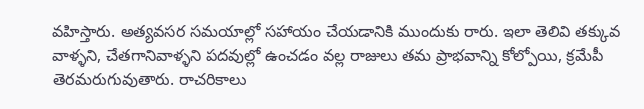వహిస్తారు. అత్యవసర సమయాల్లో సహాయం చేయడానికి ముందుకు రారు. ఇలా తెలివి తక్కువ వాళ్ళని, చేతగానివాళ్ళని పదవుల్లో ఉంచడం వల్ల రాజులు తమ ప్రాభవాన్ని కోల్పోయి, క్రమేపీ తెరమరుగువుతారు. రాచరికాలు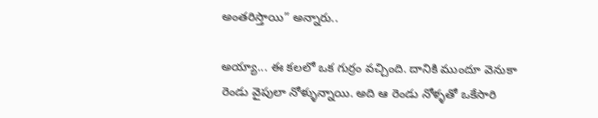అంతరిస్తాయి” అన్నారు..

అయ్యా... ఈ కలలో ఒక గుర్రం వచ్చింది. దానికి ముందూ వెనుకా రెండు వైపులా నోళ్ళున్నాయి. అది ఆ రెండు నోళ్ళతో ఒకేసారి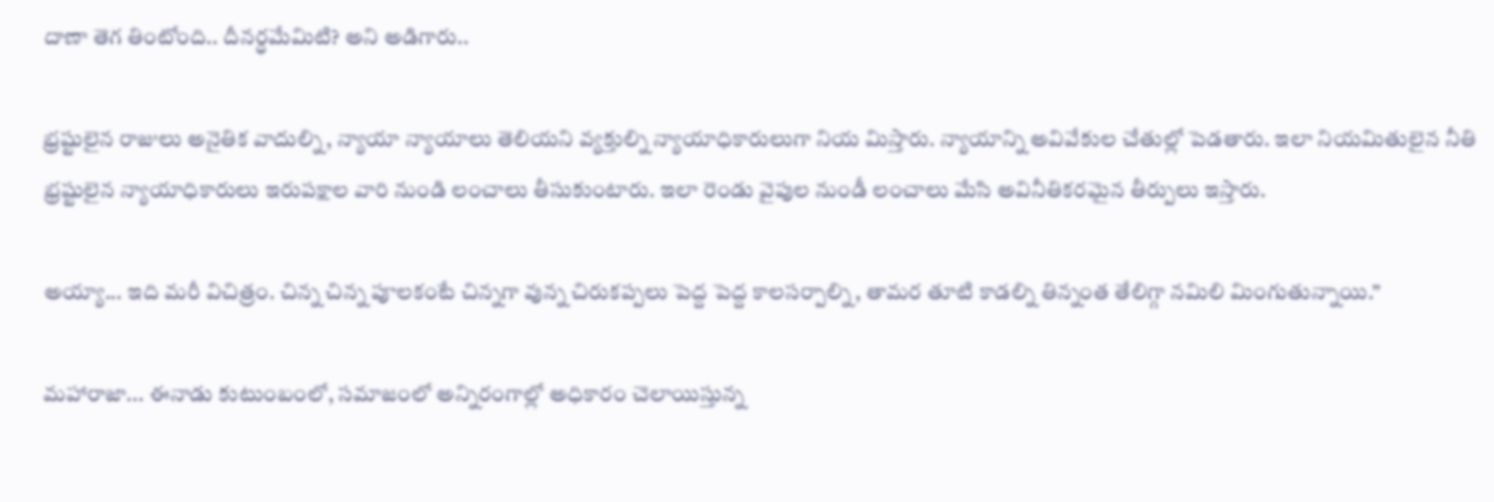దాణా తెగ తింటోంది.. దీనర్ధమేమిటి? అని అడిగారు..

భ్రష్టులైన రాజులు అనైతిక వాదుల్ని, న్యాయా న్యాయాలు తెలియని వ్యక్తుల్ని న్యాయాధికారులుగా నియ మిస్తారు. న్యాయాన్ని అవివేకుల చేతుల్లో పెడతారు. ఇలా నియమితులైన నీతి భ్రష్టులైన న్యాయాధికారులు ఇరుపక్షాల వారి నుండి లంచాలు తీసుకుంటారు. ఇలా రెండు వైపుల నుండీ లంచాలు మేసి అవినీతికరమైన తీర్పులు ఇస్తారు.

అయ్యా... ఇది మరీ విచిత్రం. చిన్న చిన్న పూలకంటే చిన్నగా వున్న చిరుకప్పలు పెద్ద పెద్ద కాలసర్పాల్ని, తామర తూటి కాడల్ని తిన్నంత తేలిగ్గా నమిలి మింగుతున్నాయి.”

మహారాజా... ఈనాడు కుటుంబంలో, సమాజంలో అన్నిరంగాల్లో అధికారం చెలాయిస్తున్న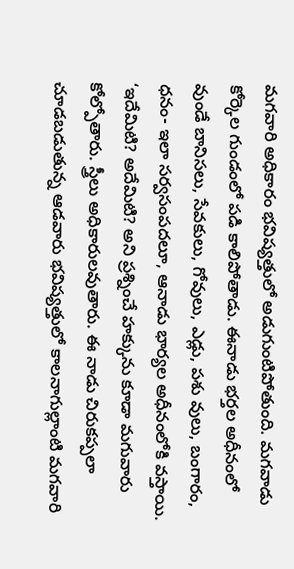మగవారి అధికారం భవిష్యత్తులో అడుగుంటిపోతుంది. మగవాడు కోర్కెల గుండంలో పడి కాలిపోతాడు. ఈనాడు భర్తల అధీనంలో వుండే బానిసలు, సేవకులు, గోవులు, ఎడ్లు, పశు వులు, బంగారం, ధనం- ఇలా సర్వసంపదలూ, ఆనాడు భార్యల అధీనంలోకి వస్తాయి. ‘ఇదేమిటి? అదేమిటి? అని ప్రశ్నించే హక్కును కూడా మగువారు కోల్పోతారు. స్త్రీలు అధికారులవుతారు. ఈ నాడు చిరుకప్పలా చూడబడుతున్న ఆడవారు భవిష్యత్తులో కాలనాగుల్లాంటి మగవారి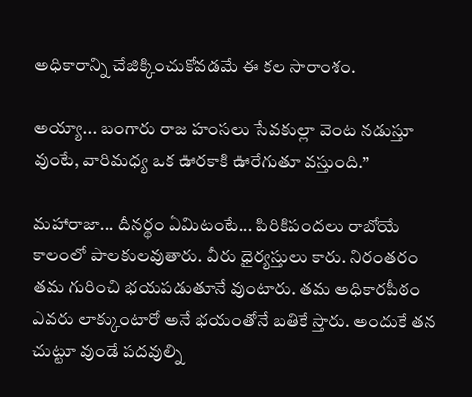అధికారాన్ని చేజిక్కించుకోవడమే ఈ కల సారాంశం.

అయ్యా... బంగారు రాజ హంసలు సేవకుల్లా వెంట నడుస్తూ వుంటే, వారిమధ్య ఒక ఊరకాకి ఊరేగుతూ వస్తుంది.”

మహారాజా... దీనర్థం ఏమిటంటే... పిరికిపందలు రాబోయే కాలంలో పాలకులవుతారు. వీరు ధైర్యస్తులు కారు. నిరంతరం తమ గురించి భయపడుతూనే వుంటారు. తమ అధికారపీఠం ఎవరు లాక్కుంటారో అనే భయంతోనే బతికే స్తారు. అందుకే తన చుట్టూ వుండే పదవుల్ని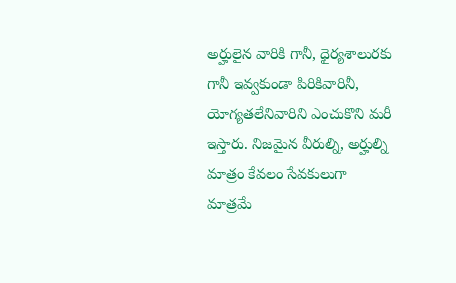అర్హులైన వారికి గానీ, ధైర్యశాలురకు గానీ ఇవ్వకుండా పిరికివారినీ, యోగ్యతలేనివారిని ఎంచుకొని మరీ ఇస్తారు. నిజమైన వీరుల్ని, అర్హుల్ని మాత్రం కేవలం సేవకులుగా మాత్రమే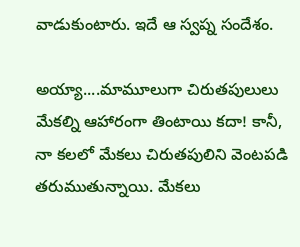వాడుకుంటారు. ఇదే ఆ స్వప్న సందేశం.

అయ్యా....మామూలుగా చిరుతపులులు మేకల్ని ఆహారంగా తింటాయి కదా! కానీ, నా కలలో మేకలు చిరుతపులిని వెంటపడి తరుముతున్నాయి. మేకలు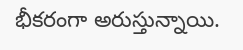భీకరంగా అరుస్తున్నాయి.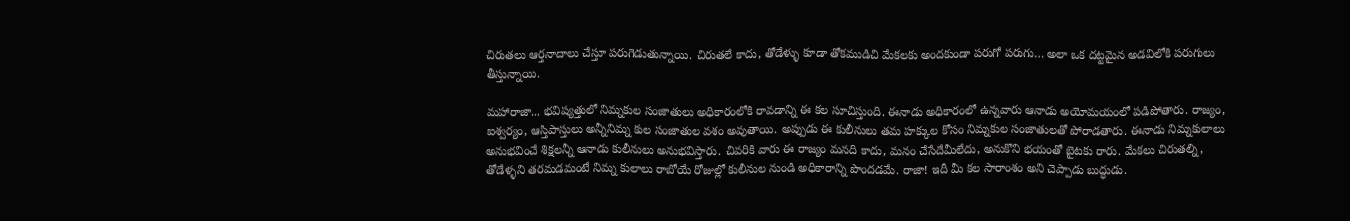చిరుతలు ఆర్తనాదాలు చేస్తూ పరుగెడుతున్నాయి. చిరుతలే కాదు, తోడేళ్ళు కూడా తోకముడిచి మేకలకు అందకుండా పరుగో పరుగు… అలా ఒక దట్టమైన అడవిలోకి పరుగులు తీస్తున్నాయి.

మహారాజా... భవిష్యత్తులో నిమ్నకుల సంజాతులు అధికారంలోకి రావడాన్ని ఈ కల సూచిస్తుంది. ఈనాడు అధికారంలో ఉన్నవారు ఆనాడు అయోమయంలో పడిపోతారు. రాజ్యం, ఐశ్వర్యం, ఆస్తిపాస్తులు అన్నీనిమ్న కుల సంజాతుల వశం అవుతాయి. అప్పుడు ఈ కులీనులు తమ హక్కుల కోసం నిమ్నకుల సంజాతులతో పోరాడతారు. ఈనాడు నిమ్నకులాలు అనుభవించే శిక్షలన్నీ ఆనాడు కులీనులు అనుభవిస్తారు. చివరికి వారు ఈ రాజ్యం మనది కాదు, మనం చేసేదేమీలేదు, అనుకొని భయంతో బైటకు రారు. మేకలు చిరుతల్ని, తోడేళ్ళని తరమడమంటే నిమ్న కులాలు రాబోయే రోజుల్లో కులీనుల నుండి అధికారాన్ని పొందడమే. రాజా! ఇదీ మీ కల సారాంశం అని చెప్పాడు బుద్ధుడు.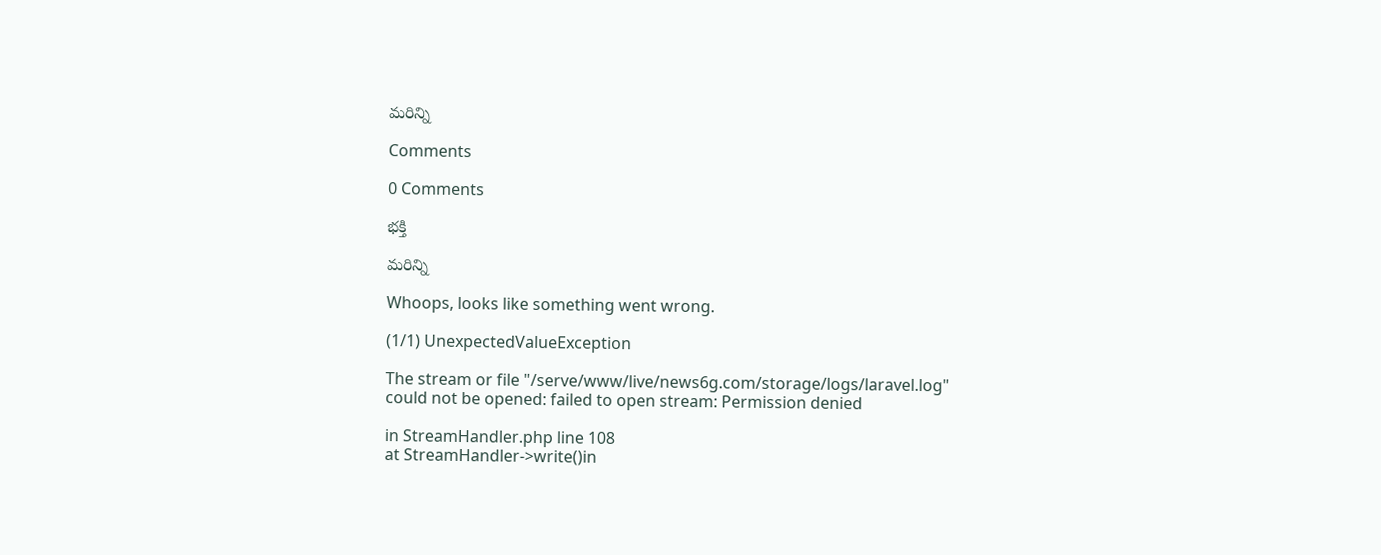మరిన్ని

Comments

0 Comments

భక్తి

మరిన్ని

Whoops, looks like something went wrong.

(1/1) UnexpectedValueException

The stream or file "/serve/www/live/news6g.com/storage/logs/laravel.log" could not be opened: failed to open stream: Permission denied

in StreamHandler.php line 108
at StreamHandler->write()in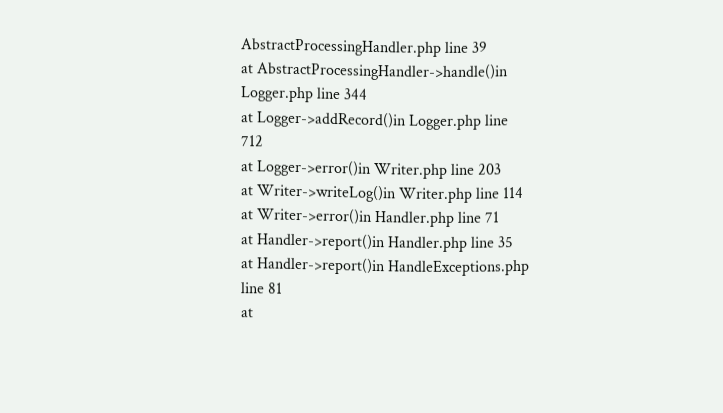AbstractProcessingHandler.php line 39
at AbstractProcessingHandler->handle()in Logger.php line 344
at Logger->addRecord()in Logger.php line 712
at Logger->error()in Writer.php line 203
at Writer->writeLog()in Writer.php line 114
at Writer->error()in Handler.php line 71
at Handler->report()in Handler.php line 35
at Handler->report()in HandleExceptions.php line 81
at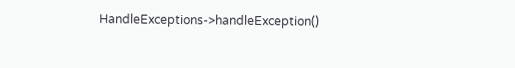HandleExceptions->handleException()